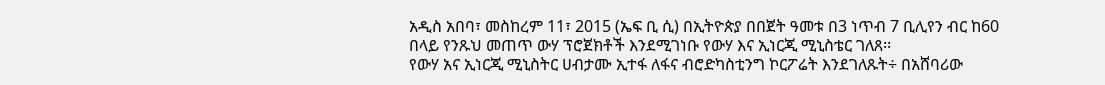አዲስ አበባ፣ መስከረም 11፣ 2015 (ኤፍ ቢ ሲ) በኢትዮጵያ በበጀት ዓመቱ በ3 ነጥብ 7 ቢሊየን ብር ከ60 በላይ የንጹህ መጠጥ ውሃ ፕሮጀክቶች እንደሚገነቡ የውሃ እና ኢነርጂ ሚኒስቴር ገለጸ፡፡
የውሃ አና ኢነርጂ ሚኒስትር ሀብታሙ ኢተፋ ለፋና ብሮድካስቲንግ ኮርፖሬት እንደገለጹት÷ በአሸባሪው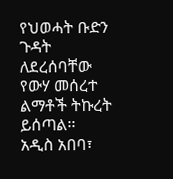የህወሓት ቡድን ጉዳት ለደረሰባቸው የውሃ መሰረተ ልማቶች ትኩረት ይሰጣል፡፡
አዲስ አበባ፣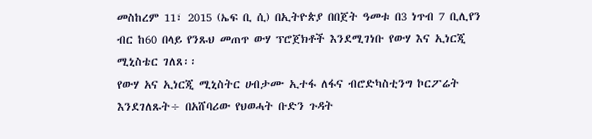መስከረም 11፣ 2015 (ኤፍ ቢ ሲ) በኢትዮጵያ በበጀት ዓመቱ በ3 ነጥብ 7 ቢሊየን ብር ከ60 በላይ የንጹህ መጠጥ ውሃ ፕሮጀክቶች እንደሚገነቡ የውሃ እና ኢነርጂ ሚኒስቴር ገለጸ፡፡
የውሃ አና ኢነርጂ ሚኒስትር ሀብታሙ ኢተፋ ለፋና ብሮድካስቲንግ ኮርፖሬት እንደገለጹት÷ በአሸባሪው የህወሓት ቡድን ጉዳት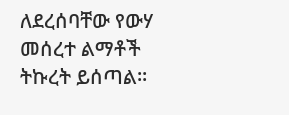ለደረሰባቸው የውሃ መሰረተ ልማቶች ትኩረት ይሰጣል፡፡